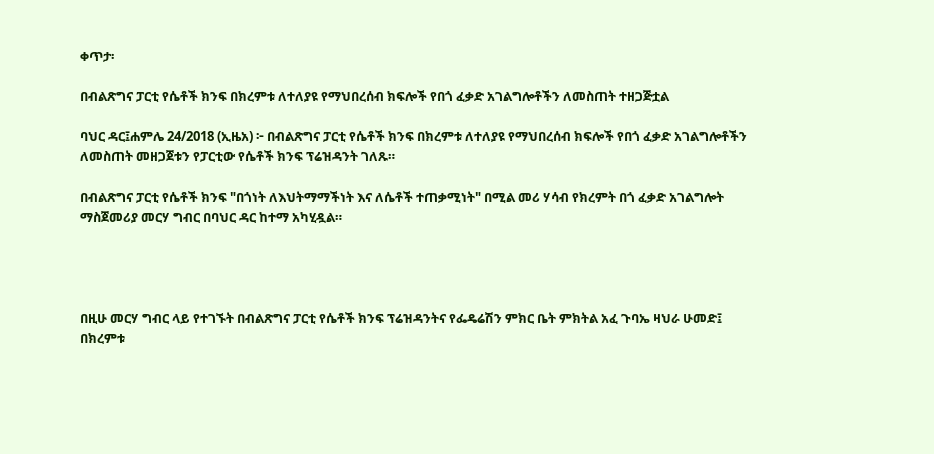ቀጥታ፡

በብልጽግና ፓርቲ የሴቶች ክንፍ በክረምቱ ለተለያዩ የማህበረሰብ ክፍሎች የበጎ ፈቃድ አገልግሎቶችን ለመስጠት ተዘጋጅቷል

ባህር ዳር፤ሐምሌ 24/2018 (ኢዜአ) ፦ በብልጽግና ፓርቲ የሴቶች ክንፍ በክረምቱ ለተለያዩ የማህበረሰብ ክፍሎች የበጎ ፈቃድ አገልግሎቶችን ለመስጠት መዘጋጀቱን የፓርቲው የሴቶች ክንፍ ፕሬዝዳንት ገለጹ።

በብልጽግና ፓርቲ የሴቶች ክንፍ "በጎነት ለእህትማማችነት እና ለሴቶች ተጠቃሚነት" በሚል መሪ ሃሳብ የክረምት በጎ ፈቃድ አገልግሎት ማስጀመሪያ መርሃ ግብር በባህር ዳር ከተማ አካሂዷል።




በዚሁ መርሃ ግብር ላይ የተገኙት በብልጽግና ፓርቲ የሴቶች ክንፍ ፕሬዝዳንትና የፌዴሬሽን ምክር ቤት ምክትል አፈ ጉባኤ ዛህራ ሁመድ፤  በክረምቱ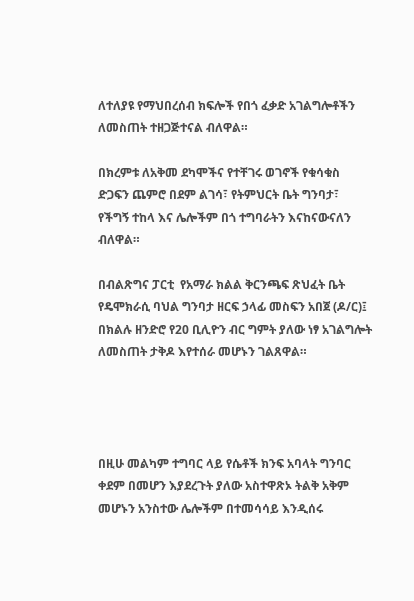ለተለያዩ የማህበረሰብ ክፍሎች የበጎ ፈቃድ አገልግሎቶችን ለመስጠት ተዘጋጅተናል ብለዋል።

በክረምቱ ለአቅመ ደካሞችና የተቸገሩ ወገኖች የቁሳቁስ ድጋፍን ጨምሮ በደም ልገሳ፣ የትምህርት ቤት ግንባታ፣ የችግኝ ተከላ እና ሌሎችም በጎ ተግባራትን እናከናውናለን ብለዋል።

በብልጽግና ፓርቲ  የአማራ ክልል ቅርንጫፍ ጽህፈት ቤት የዴሞክራሲ ባህል ግንባታ ዘርፍ ኃላፊ መስፍን አበጀ (ዶ/ር)፤ በክልሉ ዘንድሮ የ20 ቢሊዮን ብር ግምት ያለው ነፃ አገልግሎት ለመስጠት ታቅዶ እየተሰራ መሆኑን ገልጸዋል።




በዚሁ መልካም ተግባር ላይ የሴቶች ክንፍ አባላት ግንባር ቀደም በመሆን እያደረጉት ያለው አስተዋጽኦ ትልቅ አቅም መሆኑን አንስተው ሌሎችም በተመሳሳይ እንዲሰሩ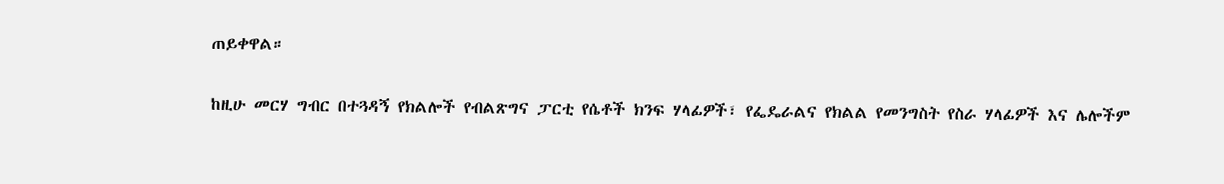ጠይቀዋል።

ከዚሁ መርሃ ግብር በተጓዳኝ የክልሎች የብልጽግና ፓርቲ የሴቶች ክንፍ ሃላፊዎች፣ የፌዴራልና የክልል የመንግስት የስራ ሃላፊዎች እና ሌሎችም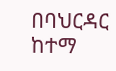በባህርዳር ከተማ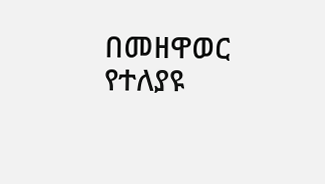በመዘዋወር የተለያዩ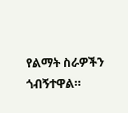የልማት ስራዎችን ጎብኝተዋል።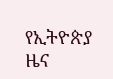የኢትዮጵያ ዜና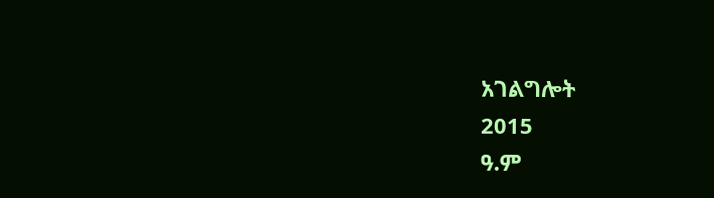አገልግሎት
2015
ዓ.ም